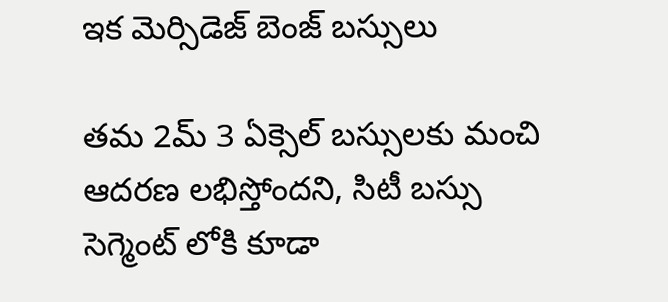ఇక మెర్సిడెజ్ బెంజ్ బస్సులు

తమ 2మ్ 3 ఏక్సెల్ బస్సులకు మంచి ఆదరణ లభిస్తోందని, సిటీ బస్సు సెగ్మెంట్ లోకి కూడా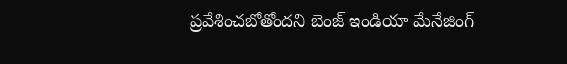ప్రవేశించబోతోందని బెంజ్ ఇండియా మేనేజింగ్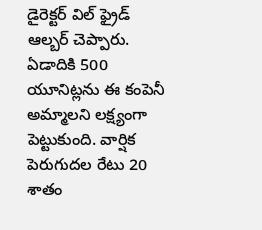డైరెక్టర్ విల్ ఫ్రైడ్ ఆల్బర్ చెప్పారు. ఏడాదికి 500 యూనిట్లను ఈ కంపెనీ అమ్మాలని లక్ష్యంగా పెట్టుకుంది. వార్షిక పెరుగుదల రేటు 20 శాతం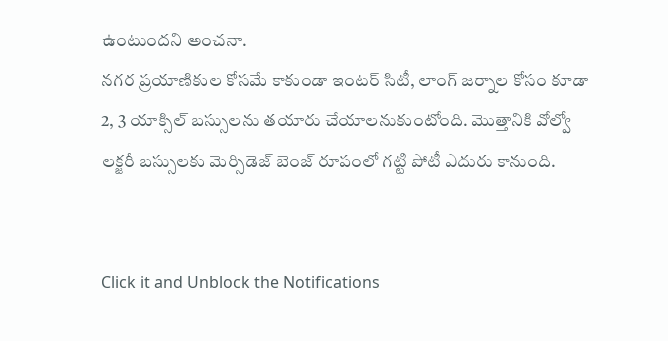ఉంటుందని అంచనా.
నగర ప్రయాణికుల కోసమే కాకుండా ఇంటర్ సిటీ, లాంగ్ జర్నాల కోసం కూడా 2, 3 యాక్సిల్ బస్సులను తయారు చేయాలనుకుంటోంది. మొత్తానికి వోల్వో లక్జరీ బస్సులకు మెర్సిడెజ్ బెంజ్ రూపంలో గట్టి పోటీ ఎదురు కానుంది.


Click it and Unblock the Notifications